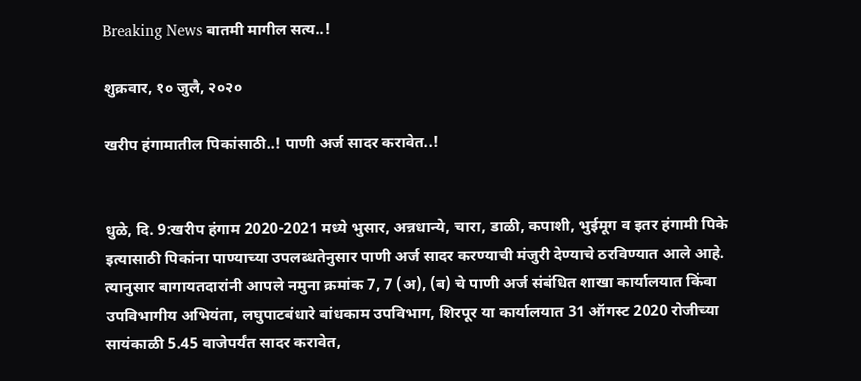Breaking News बातमी मागील सत्य..!

शुक्रवार, १० जुलै, २०२०

खरीप हंगामातील पिकांसाठी..! पाणी अर्ज सादर करावेत..!


धुळे, दि. 9:खरीप हंगाम 2020-2021 मध्ये भुसार, अन्नधान्ये, चारा, डाळी, कपाशी, भुईमूग व इतर हंगामी पिके इत्यासाठी पिकांना पाण्याच्या उपलब्धतेनुसार पाणी अर्ज सादर करण्याची मंजुरी देण्याचे ठरविण्यात आले आहे. त्यानुसार बागायतदारांनी आपले नमुना क्रमांक 7, 7 (अ), (ब) चे पाणी अर्ज संबंधित शाखा कार्यालयात किंवा उपविभागीय अभियंता, लघुपाटबंधारे बांधकाम उपविभाग, शिरपूर या कार्यालयात 31 ऑगस्ट 2020 रोजीच्या सायंकाळी 5.45 वाजेपर्यंत सादर करावेत,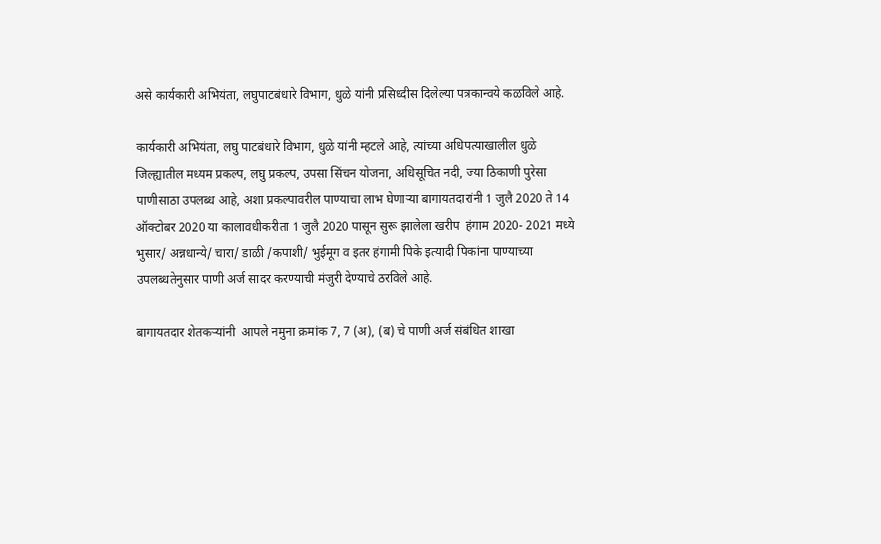असे कार्यकारी अभियंता, लघुपाटबंधारे विभाग, धुळे यांनी प्रसिध्दीस दिलेल्या पत्रकान्वये कळविले आहे.

कार्यकारी अभियंता, लघु पाटबंधारे विभाग, धुळे यांनी म्हटले आहे, त्यांच्या अधिपत्याखालील धुळे जिल्ह्यातील मध्यम प्रकल्प, लघु प्रकल्प, उपसा सिंचन योजना, अधिसूचित नदी, ज्या ठिकाणी पुरेसा पाणीसाठा उपलब्ध आहे, अशा प्रकल्पावरील पाण्याचा लाभ घेणाऱ्या बागायतदारांनी 1 जुलै 2020 ते 14 ऑक्टोबर 2020 या कालावधीकरीता 1 जुलै 2020 पासून सुरू झालेला खरीप  हंगाम 2020- 2021 मध्ये भुसार/ अन्नधान्ये/ चारा/ डाळी /कपाशी/ भुईमूग व इतर हंगामी पिके इत्यादी पिकांना पाण्याच्या उपलब्धतेनुसार पाणी अर्ज सादर करण्याची मंजुरी देण्याचे ठरविले आहे.

बागायतदार शेतकऱ्यांनी  आपले नमुना क्रमांक 7, 7 (अ), (ब) चे पाणी अर्ज संबंधित शाखा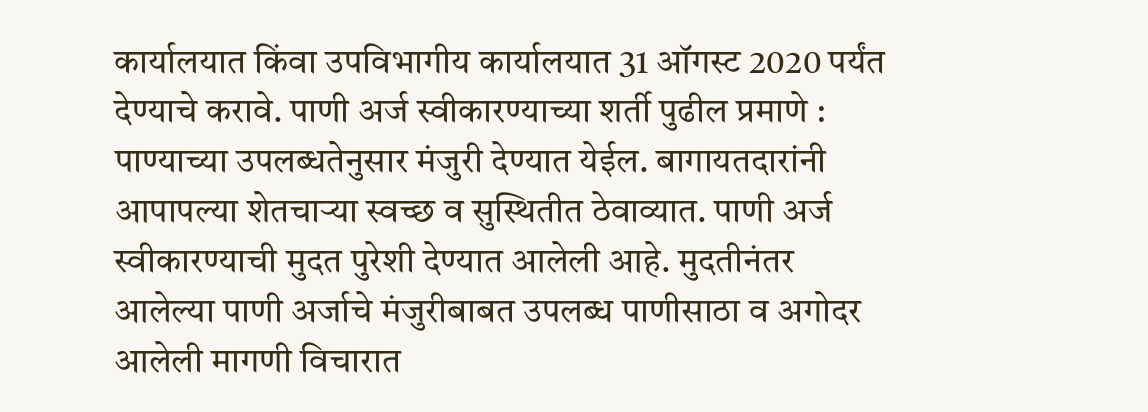कार्यालयात किंवा उपविभागीय कार्यालयात 31 ऑगस्ट 2020 पर्यंत देण्याचे करावे. पाणी अर्ज स्वीकारण्याच्या शर्ती पुढील प्रमाणे : पाण्याच्या उपलब्धतेनुसार मंजुरी देण्यात येईल. बागायतदारांनी आपापल्या शेतचाऱ्या स्वच्छ व सुस्थितीत ठेवाव्यात. पाणी अर्ज स्वीकारण्याची मुदत पुरेशी देण्यात आलेली आहे. मुदतीनंतर आलेल्या पाणी अर्जाचे मंजुरीबाबत उपलब्ध पाणीसाठा व अगोदर आलेली मागणी विचारात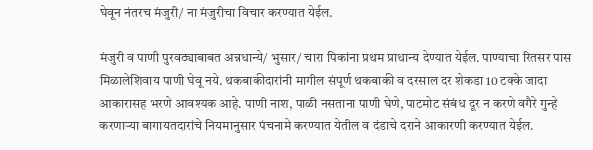घेवून नंतरच मंजुरी/ ना मंजुरीचा विचार करण्यात येईल.

मंजुरी व पाणी पुरवठ्याबाबत अन्नधान्ये/ भुसार/ चारा पिकांना प्रथम प्राधान्य देण्यात येईल. पाण्याचा रितसर पास मिळालेशिवाय पाणी घेवू नये. थकबाकीदारांनी मागील संपूर्ण थकबाकी व दरसाल दर शेकडा 10 टक्के जादा आकारासह भरणे आवश्यक आहे. पाणी नाश, पाळी नसताना पाणी घेणे, पाटमोट संबंध दूर न करणे वगैरे गुन्हे करणाऱ्या बागायतदारांचे नियमानुसार पंचनामे करण्यात येतील व दंडाचे दराने आकारणी करण्यात येईल.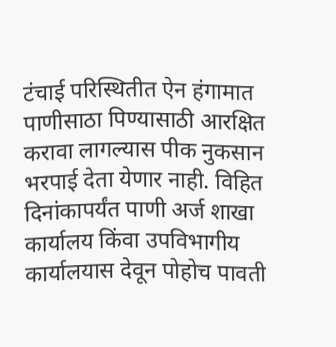टंचाई परिस्थितीत ऐन हंगामात पाणीसाठा पिण्यासाठी आरक्षित करावा लागल्यास पीक नुकसान भरपाई देता येणार नाही. विहित दिनांकापर्यंत पाणी अर्ज शाखा कार्यालय किंवा उपविभागीय कार्यालयास देवून पोहोच पावती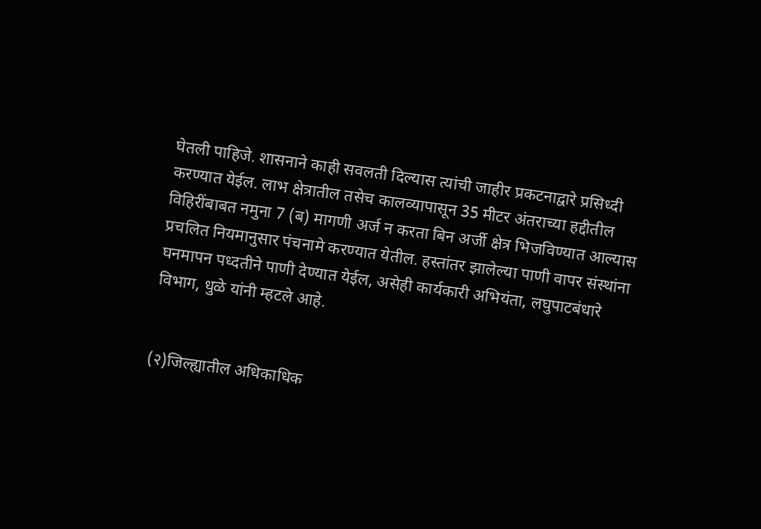घेतली पाहिजे. शासनाने काही सवलती दिल्यास त्यांची जाहीर प्रकटनाद्वारे प्रसिध्दी करण्यात येईल. लाभ क्षेत्रातील तसेच कालव्यापासून 35 मीटर अंतराच्या हद्दीतील विहिरींबाबत नमुना 7 (ब) मागणी अर्ज न करता बिन अर्जी क्षेत्र भिजविण्यात आल्यास प्रचलित नियमानुसार पंचनामे करण्यात येतील. हस्तांतर झालेल्या पाणी वापर संस्थांना घनमापन पध्दतीने पाणी देण्यात येईल, असेही कार्यकारी अभियंता, लघुपाटबंधारे विभाग, धुळे यांनी म्हटले आहे.


(२)जिल्ह्यातील अधिकाधिक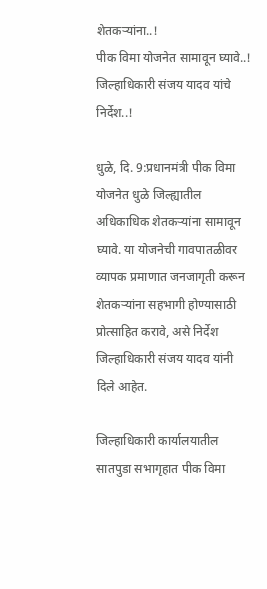शेतकऱ्यांना..!
पीक विमा योजनेत सामावून घ्यावे..!
जिल्हाधिकारी संजय यादव यांचे निर्देश..!

धुळे, दि. 9:प्रधानमंत्री पीक विमा योजनेत धुळे जिल्ह्यातील अधिकाधिक शेतकऱ्यांना सामावून घ्यावे. या योजनेची गावपातळीवर व्यापक प्रमाणात जनजागृती करून शेतकऱ्यांना सहभागी होण्यासाठी प्रोत्साहित करावे, असे निर्देश जिल्हाधिकारी संजय यादव यांनी दिले आहेत.

जिल्हाधिकारी कार्यालयातील सातपुडा सभागृहात पीक विमा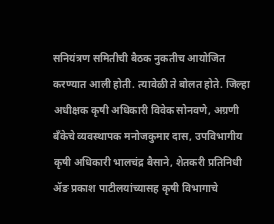सनियंत्रण समितीची बैठक नुकतीच आयोजित करण्यात आली होती. त्यावेळी ते बोलत होते. जिल्हा अधीक्षक कृषी अधिकारी विवेक सोनवणे, अग्रणी बँकेचे व्यवस्थापक मनोजकुमार दास, उपविभागीय कृषी अधिकारी भालचंद्र बैसाने, शेतकरी प्रतिनिधी ॲङ प्रकाश पाटीलयांच्यासह कृषी विभागाचे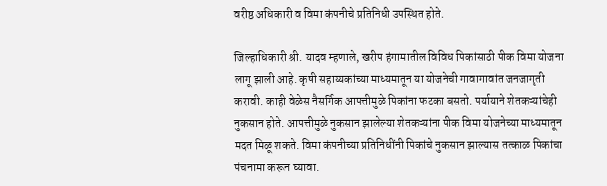वरीष्ठ अधिकारी व विमा कंपनीचे प्रतिनिधी उपस्थित होते.

जिल्हाधिकारी श्री. यादव म्हणाले, खरीप हंगामातील विविध पिकांसाठी पीक विमा योजना लागू झाली आहे. कृषी सहाय्यकांच्या माध्यमातून या योजनेची गावागावांत जनजागृती करावी. काही वेळेस नैसर्गिक आपत्तीमुळे पिकांना फटका बसतो. पर्यायाने शेतकऱ्यांचेही नुकसान होते. आपत्तीमुळे नुकसान झालेल्या शेतकऱ्यांना पीक विमा योजनेच्या माध्यमातून मदत मिळू शकते. विमा कंपनीच्या प्रतिनिधींनी पिकांचे नुकसान झाल्यास तत्काळ पिकांचा पंचनामा करून घ्यावा.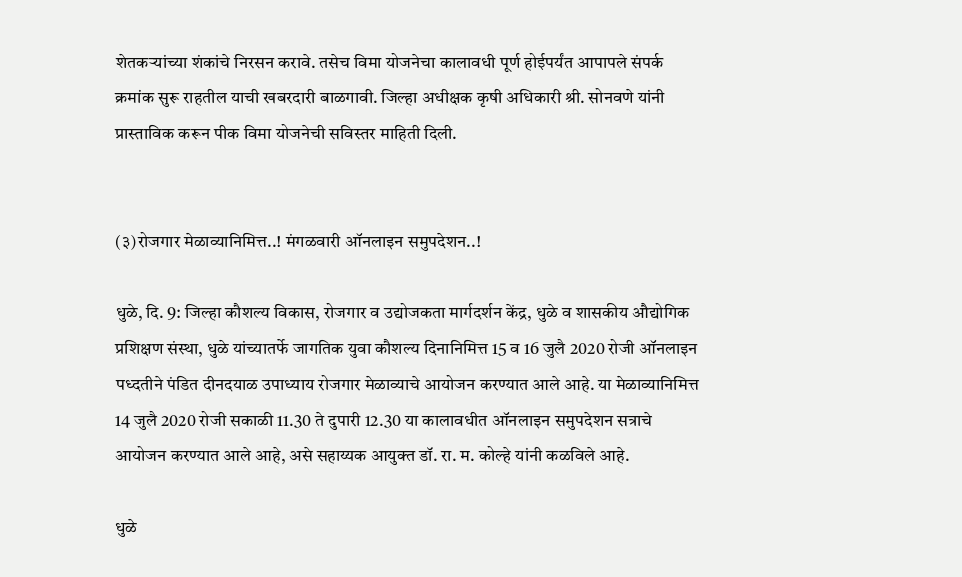शेतकऱ्यांच्या शंकांचे निरसन करावे. तसेच विमा योजनेचा कालावधी पूर्ण होईपर्यंत आपापले संपर्क क्रमांक सुरू राहतील याची खबरदारी बाळगावी. जिल्हा अधीक्षक कृषी अधिकारी श्री. सोनवणे यांनी प्रास्ताविक करून पीक विमा योजनेची सविस्तर माहिती दिली.


(३)रोजगार मेळाव्यानिमित्त..! मंगळवारी ऑनलाइन समुपदेशन..!

धुळे, दि. 9: जिल्हा कौशल्य विकास, रोजगार व उद्योजकता मार्गदर्शन केंद्र, धुळे व शासकीय औद्योगिक प्रशिक्षण संस्था, धुळे यांच्यातर्फे जागतिक युवा कौशल्य दिनानिमित्त 15 व 16 जुलै 2020 रोजी ऑनलाइन पध्दतीने पंडित दीनदयाळ उपाध्याय रोजगार मेळाव्याचे आयोजन करण्यात आले आहे. या मेळाव्यानिमित्त 14 जुलै 2020 रोजी सकाळी 11.30 ते दुपारी 12.30 या कालावधीत ऑनलाइन समुपदेशन सत्राचे आयोजन करण्यात आले आहे, असे सहाय्यक आयुक्त डॉ. रा. म. कोल्हे यांनी कळविले आहे.

धुळे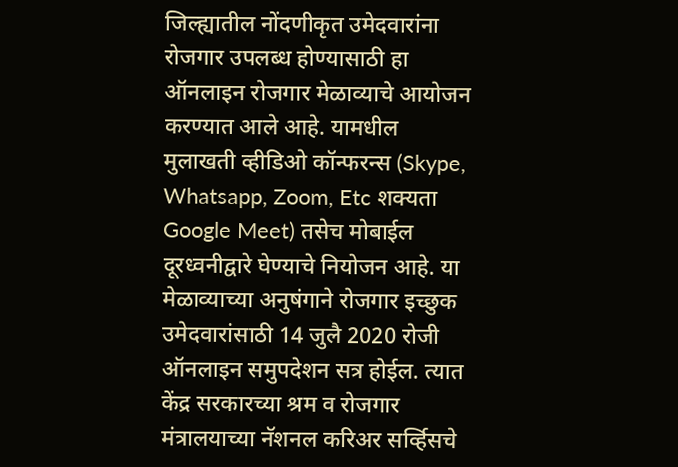जिल्ह्यातील नोंदणीकृत उमेदवारांना रोजगार उपलब्ध होण्यासाठी हा ऑनलाइन रोजगार मेळाव्याचे आयोजन करण्यात आले आहे. यामधील मुलाखती व्हीडिओ कॉन्फरन्स (Skype, Whatsapp, Zoom, Etc शक्यता Google Meet) तसेच मोबाईल दूरध्वनीद्वारे घेण्याचे नियोजन आहे. या मेळाव्याच्या अनुषंगाने रोजगार इच्छुक उमेदवारांसाठी 14 जुलै 2020 रोजी ऑनलाइन समुपदेशन सत्र होईल. त्यात केंद्र सरकारच्या श्रम व रोजगार मंत्रालयाच्या नॅशनल करिअर सर्व्हिसचे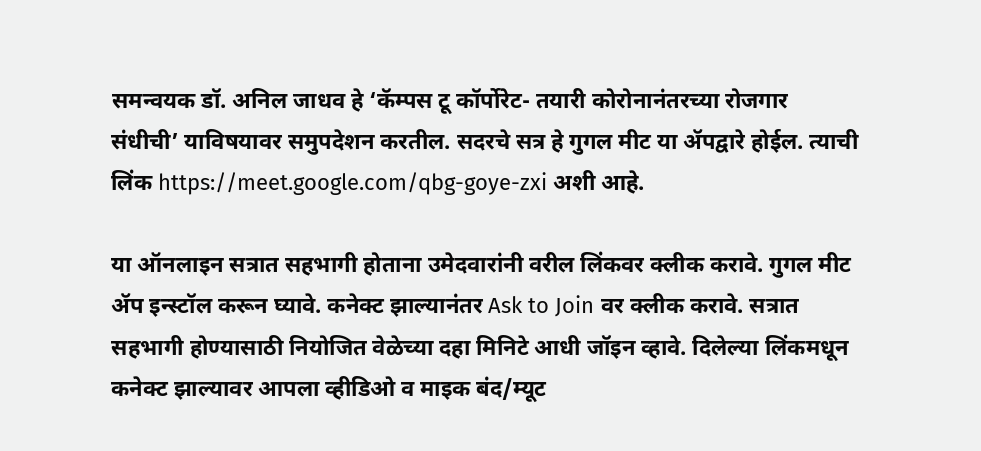समन्वयक डॉ. अनिल जाधव हे ‘कॅम्पस टू कॉर्पोरेट- तयारी कोरोनानंतरच्या रोजगार संधीची’ याविषयावर समुपदेशन करतील. सदरचे सत्र हे गुगल मीट या ॲपद्वारे होईल. त्याची लिंक https://meet.google.com/qbg-goye-zxi अशी आहे.

या ऑनलाइन सत्रात सहभागी होताना उमेदवारांनी वरील लिंकवर क्लीक करावे. गुगल मीट ॲप इन्स्टॉल करून घ्यावे. कनेक्ट झाल्यानंतर Ask to Join वर क्लीक करावे. सत्रात सहभागी होण्यासाठी नियोजित वेळेच्या दहा मिनिटे आधी जॉइन व्हावे. दिलेल्या लिंकमधून कनेक्ट झाल्यावर आपला व्हीडिओ व माइक बंद/म्यूट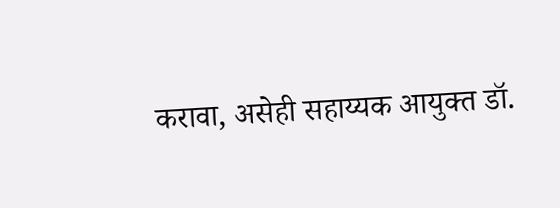करावा, असेही सहाय्यक आयुक्त डॉ.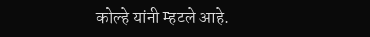कोल्हे यांनी म्हटले आहे.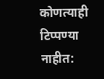कोणत्याही टिप्पण्‍या नाहीत: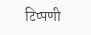टिप्पणी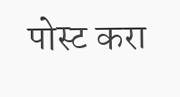पोस्ट करा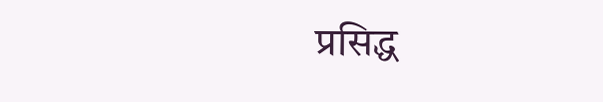प्रसिद्ध